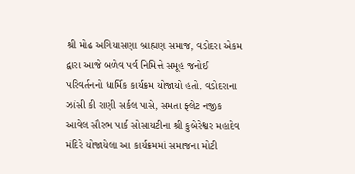શ્રી મોઢ અગિયાસણા બ્રાહ્મણ સમાજ, વડોદરા એકમ દ્વારા આજે બળેવ પર્વ નિમિત્તે સમૂહ જનોઈ પરિવર્તનનો ધાર્મિક કાર્યક્રમ યોજાયો હતો. વડોદરાના ઝાંસી કી રાણી સર્કલ પાસે, સમતા ફ્લેટ નજીક આવેલ સૌરભ પાર્ક સોસાયટીના શ્રી કુબેરેશ્વર મહાદેવ મંદિરે યોજાયેલા આ કાર્યક્રમમાં સમાજના મોટી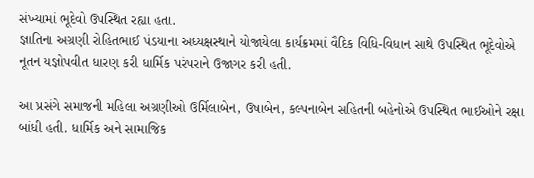સંખ્યામાં ભૂદેવો ઉપસ્થિત રહ્યા હતા.
જ્ઞાતિના અગ્રણી રોહિતભાઈ પંડયાના અધ્યક્ષસ્થાને યોજાયેલા કાર્યક્રમમાં વૈદિક વિધિ-વિધાન સાથે ઉપસ્થિત ભૂદેવોએ નૂતન યજ્ઞોપવીત ધારણ કરી ધાર્મિક પરંપરાને ઉજાગર કરી હતી.

આ પ્રસંગે સમાજની મહિલા અગ્રણીઓ ઉર્મિલાબેન, ઉષાબેન, કલ્પનાબેન સહિતની બહેનોએ ઉપસ્થિત ભાઈઓને રક્ષા બાંધી હતી. ધાર્મિક અને સામાજિક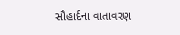સૌહાર્દના વાતાવરણ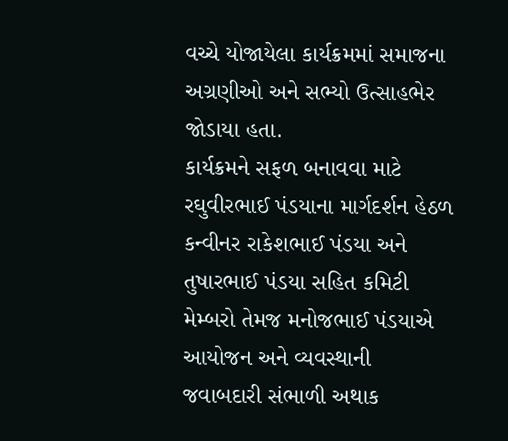વચ્ચે યોજાયેલા કાર્યક્રમમાં સમાજના અગ્રણીઓ અને સભ્યો ઉત્સાહભેર જોડાયા હતા.
કાર્યક્રમને સફળ બનાવવા માટે રઘુવીરભાઈ પંડયાના માર્ગદર્શન હેઠળ કન્વીનર રાકેશભાઈ પંડયા અને તુષારભાઈ પંડયા સહિત કમિટી મેમ્બરો તેમજ મનોજભાઈ પંડયાએ આયોજન અને વ્યવસ્થાની જવાબદારી સંભાળી અથાક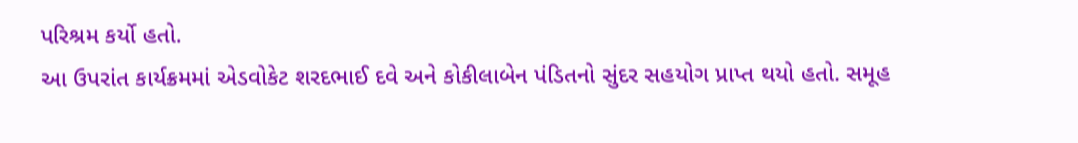પરિશ્રમ કર્યો હતો.
આ ઉપરાંત કાર્યક્રમમાં એડવોકેટ શરદભાઈ દવે અને કોકીલાબેન પંડિતનો સુંદર સહયોગ પ્રાપ્ત થયો હતો. સમૂહ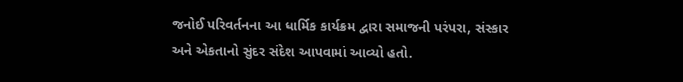જનોઈ પરિવર્તનના આ ધાર્મિક કાર્યક્રમ દ્વારા સમાજની પરંપરા, સંસ્કાર અને એકતાનો સુંદર સંદેશ આપવામાં આવ્યો હતો.